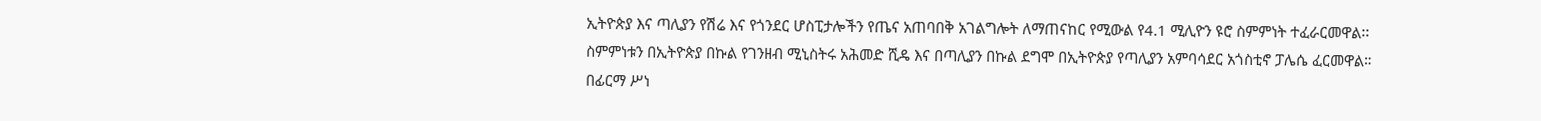ኢትዮጵያ እና ጣሊያን የሽሬ እና የጎንደር ሆስፒታሎችን የጤና አጠባበቅ አገልግሎት ለማጠናከር የሚውል የ4.1 ሚሊዮን ዩሮ ስምምነት ተፈራርመዋል፡፡
ስምምነቱን በኢትዮጵያ በኩል የገንዘብ ሚኒስትሩ አሕመድ ሺዴ እና በጣሊያን በኩል ደግሞ በኢትዮጵያ የጣሊያን አምባሳደር አጎስቲኖ ፓሌሴ ፈርመዋል።
በፊርማ ሥነ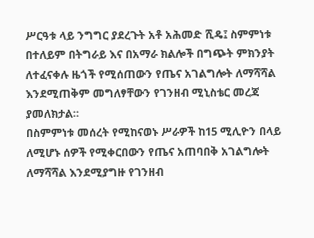ሥርዓቱ ላይ ንግግር ያደረጉት አቶ አሕመድ ሺዴ፤ ስምምነቱ በተለይም በትግራይ እና በአማራ ክልሎች በግጭት ምክንያት ለተፈናቀሉ ዜጎች የሚሰጠውን የጤና አገልግሎት ለማሻሻል እንደሚጠቅም መግለፃቸውን የገንዘብ ሚኒስቴር መረጃ ያመለክታል።
በስምምነቱ መሰረት የሚከናወኑ ሥራዎች ከ15 ሚሊዮን በላይ ለሚሆኑ ሰዎች የሚቀርበውን የጤና አጠባበቅ አገልግሎት ለማሻሻል እንደሚያግዙ የገንዘብ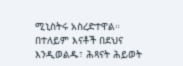ሚኒስትሩ አስረድተዋል።
በተለይም እናቶች በደህና እንዲወልዱ፣ ሕጻናት ሕይወት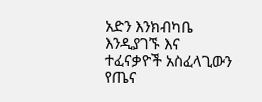አድን እንክብካቤ እንዲያገኙ እና ተፈናቃዮች አስፈላጊውን የጤና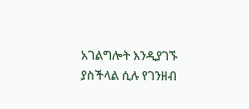አገልግሎት እንዲያገኙ ያስችላል ሲሉ የገንዘብ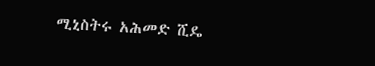ሚኒስትሩ አሕመድ ሺዴ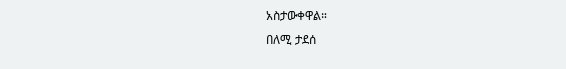አስታውቀዋል።
በለሚ ታደሰ